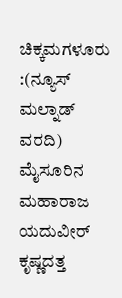ಚಿಕ್ಕಮಗಳೂರು :(ನ್ಯೂಸ್ ಮಲ್ನಾಡ್ ವರದಿ) ಮೈಸೂರಿನ ಮಹಾರಾಜ ಯದುವೀರ್‌ ಕೃಷ್ಣದತ್ತ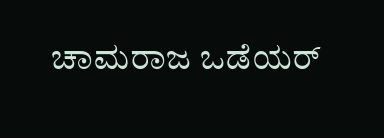ಚಾಮರಾಜ ಒಡೆಯರ್‌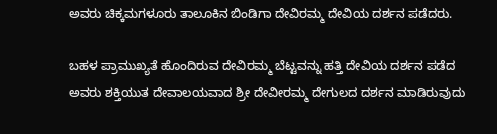ಅವರು ಚಿಕ್ಕಮಗಳೂರು ತಾಲೂಕಿನ ಬಿಂಡಿಗಾ ದೇವಿರಮ್ಮ ದೇವಿಯ ದರ್ಶನ ಪಡೆದರು.

ಬಹಳ ಪ್ರಾಮುಖ್ಯತೆ ಹೊಂದಿರುವ ದೇವಿರಮ್ಮ ಬೆಟ್ಟವನ್ನು ಹತ್ತಿ ದೇವಿಯ ದರ್ಶನ ಪಡೆದ ಅವರು ಶಕ್ತಿಯುತ ದೇವಾಲಯವಾದ ಶ್ರೀ ದೇವೀರಮ್ಮ ದೇಗುಲದ ದರ್ಶನ ಮಾಡಿರುವುದು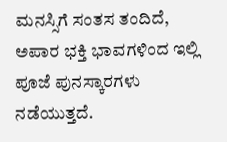ಮನಸ್ಸಿಗೆ ಸಂತಸ ತಂದಿದೆ, ಅಪಾರ ಭಕ್ತಿ ಭಾವಗಳಿಂದ ಇಲ್ಲಿ ಪೂಜೆ ಪುನಸ್ಕಾರಗಳು ನಡೆಯುತ್ತದೆ.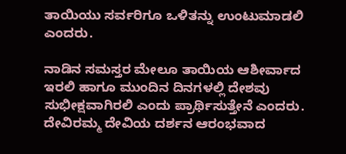ತಾಯಿಯು ಸರ್ವರಿಗೂ ಒಳಿತನ್ನು ಉಂಟುಮಾಡಲಿ ಎಂದರು.

ನಾಡಿನ ಸಮಸ್ತರ ಮೇಲೂ ತಾಯಿಯ ಆಶೀರ್ವಾದ ಇರಲಿ ಹಾಗೂ ಮುಂದಿನ ದಿನಗಳಲ್ಲಿ ದೇಶವು ಸುಭೀಕ್ಷವಾಗಿರಲಿ ಎಂದು ಪ್ರಾರ್ಥಿಸುತ್ತೇನೆ ಎಂದರು. ದೇವಿರಮ್ಮ ದೇವಿಯ ದರ್ಶನ ಆರಂಭವಾದ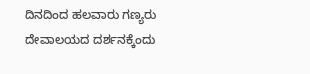ದಿನದಿಂದ ಹಲವಾರು ಗಣ್ಯರು ದೇವಾಲಯದ ದರ್ಶನಕ್ಕೆಂದು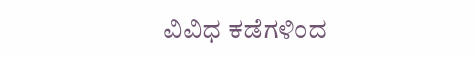ವಿವಿಧ ಕಡೆಗಳಿಂದ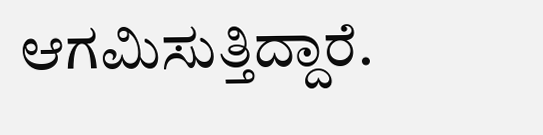ಆಗಮಿಸುತ್ತಿದ್ದಾರೆ.